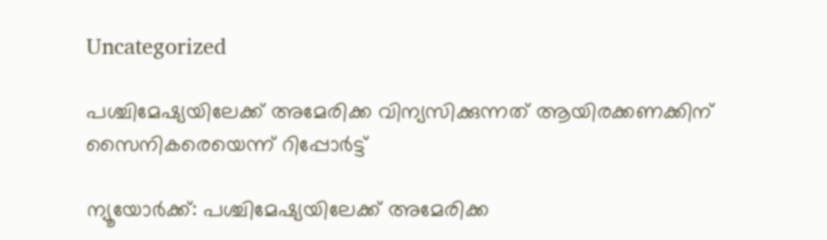Uncategorized

പശ്ചിമേഷ്യയിലേക്ക് അമേരിക്ക വിന്യസിക്കുന്നത് ആയിരക്കണക്കിന് സൈനികരെയെന്ന് റിപ്പോ‍ർട്ട്

ന്യൂയോർക്ക്: പശ്ചിമേഷ്യയിലേക്ക് അമേരിക്ക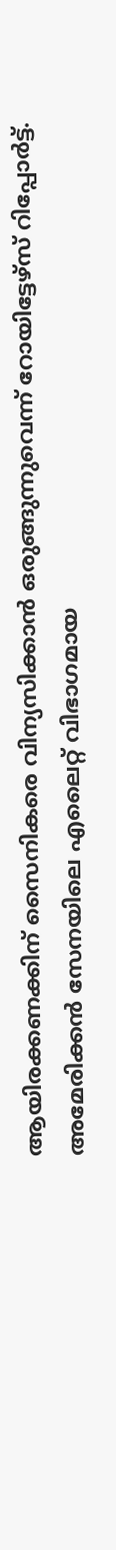ആയിരക്കണക്കിന് സൈനികരെ വിന്യസിക്കാൻ ഒരുങ്ങുന്നുവെന്ന് റോയിട്ടേഴ്സ് റിപ്പോർട്ട്. അമേരിക്കൻ സേനയിലെ എലൈറ്റ് വിഭാഗമായ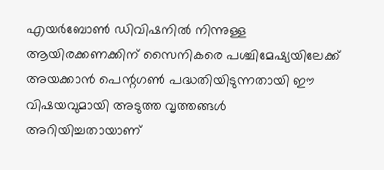എയർബോൺ ഡിവിഷനിൽ നിന്നുള്ള ആയിരക്കണക്കിന് സൈനികരെ പശ്ചിമേഷ്യയിലേക്ക് അയക്കാൻ പെന്റഗൺ പദ്ധതിയിടുന്നതായി ഈ വിഷയവുമായി അടുത്ത വൃത്തങ്ങൾ അറിയിച്ചതായാണ്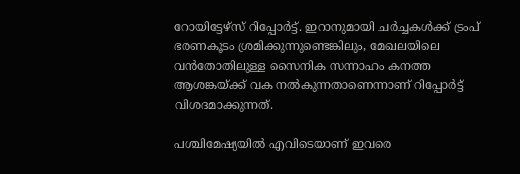റോയിട്ടേഴ്സ് റിപ്പോർട്ട്. ഇറാനുമായി ചർച്ചകൾക്ക് ട്രംപ് ഭരണകൂടം ശ്രമിക്കുന്നുണ്ടെങ്കിലും, മേഖലയിലെ വൻതോതിലുള്ള സൈനിക സന്നാഹം കനത്ത ആശങ്കയ്ക്ക് വക നൽകുന്നതാണെന്നാണ് റിപ്പോർട്ട് വിശദമാക്കുന്നത്.

പശ്ചിമേഷ്യയിൽ എവിടെയാണ് ഇവരെ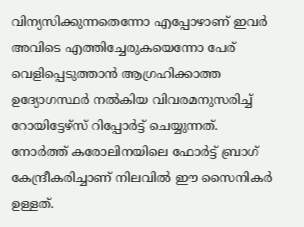വിന്യസിക്കുന്നതെന്നോ എപ്പോഴാണ് ഇവർ അവിടെ എത്തിച്ചേരുകയെന്നോ പേര് വെളിപ്പെടുത്താൻ ആഗ്രഹിക്കാത്ത ഉദ്യോഗസ്ഥർ നൽകിയ വിവരമനുസരിച്ച് റോയിട്ടേഴ്സ് റിപ്പോർട്ട് ചെയ്യുന്നത്. നോർത്ത് കരോലിനയിലെ ഫോർട്ട് ബ്രാഗ് കേന്ദ്രീകരിച്ചാണ് നിലവിൽ ഈ സൈനികർ ഉള്ളത്.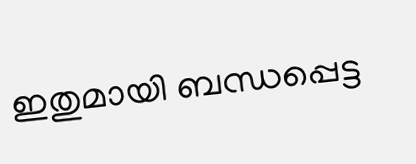ഇതുമായി ബന്ധപ്പെട്ട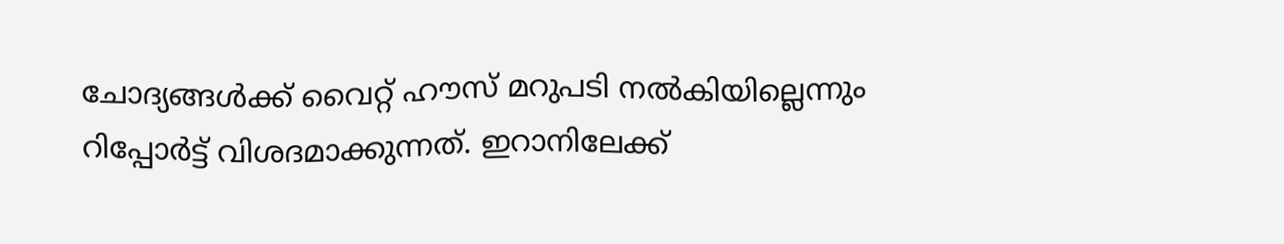ചോദ്യങ്ങൾക്ക് വൈറ്റ് ഹൗസ് മറുപടി നൽകിയില്ലെന്നും റിപ്പോ‍ർട്ട് വിശദമാക്കുന്നത്. ഇറാനിലേക്ക്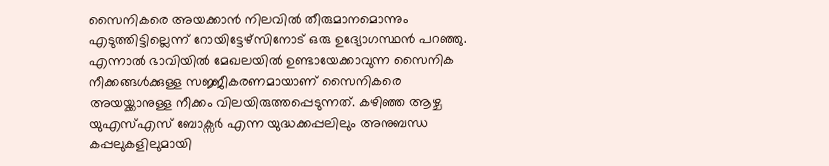സൈനികരെ അയക്കാൻ നിലവിൽ തീരുമാനമൊന്നും എടുത്തിട്ടില്ലെന്ന് റോയിട്ടേഴ്സിനോട് ഒരു ഉദ്യോഗസ്ഥൻ പറഞ്ഞു. എന്നാൽ ഭാവിയിൽ മേഖലയിൽ ഉണ്ടായേക്കാവുന്ന സൈനിക നീക്കങ്ങൾക്കുള്ള സജ്ജീകരണമായാണ് സൈനികരെ അയയ്ക്കാനുള്ള നീക്കം വിലയിരുത്തപ്പെടുന്നത്. കഴിഞ്ഞ ആഴ്ച യുഎസ്എസ് ബോക്സർ എന്ന യുദ്ധക്കപ്പലിലും അനുബന്ധ കപ്പലുകളിലുമായി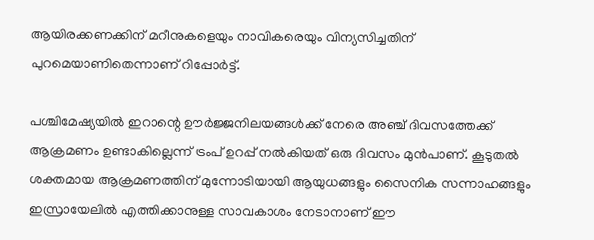ആയിരക്കണക്കിന് മറീനുകളെയും നാവികരെയും വിന്യസിച്ചതിന് പുറമെയാണിതെന്നാണ് റിപ്പോർട്ട്.

പശ്ചിമേഷ്യയിൽ ഇറാന്റെ ഊർജ്ജനിലയങ്ങൾക്ക് നേരെ അഞ്ച് ദിവസത്തേക്ക് ആക്രമണം ഉണ്ടാകില്ലെന്ന് ട്രംപ് ഉറപ്പ് നൽകിയത് ഒരു ദിവസം മുൻപാണ്. കൂടുതൽ ശക്തമായ ആക്രമണത്തിന് മുന്നോടിയായി ആയുധങ്ങളും സൈനിക സന്നാഹങ്ങളും ഇസ്രായേലിൽ എത്തിക്കാനുള്ള സാവകാശം നേടാനാണ് ഈ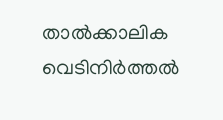താൽക്കാലിക വെടിനിർത്തൽ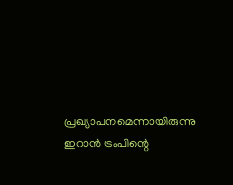പ്രഖ്യാപനമെന്നായിരുന്നു ഇറാൻ ട്രംപിന്റെ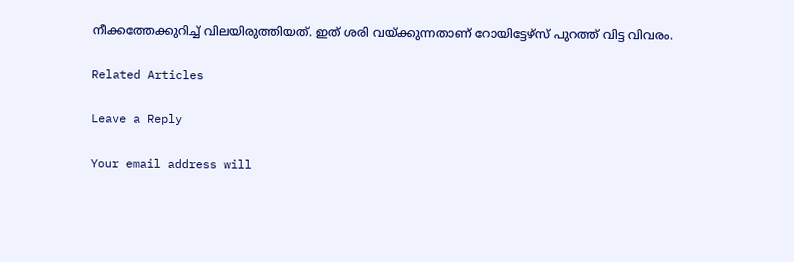നീക്കത്തേക്കുറിച്ച് വിലയിരുത്തിയത്. ഇത് ശരി വയ്ക്കുന്നതാണ് റോയിട്ടേഴ്സ് പുറത്ത് വിട്ട വിവരം.

Related Articles

Leave a Reply

Your email address will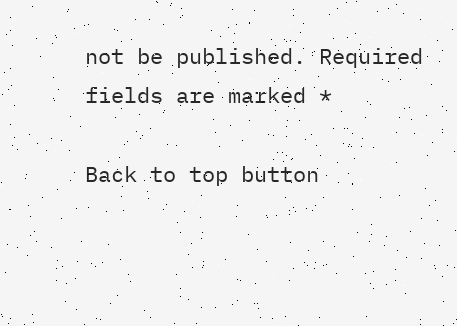not be published. Required fields are marked *

Back to top button